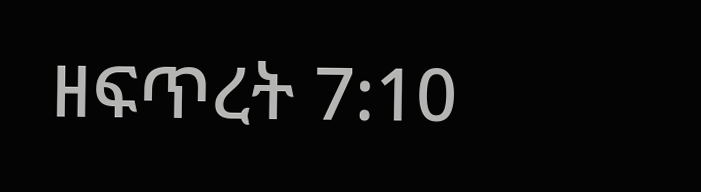ዘፍጥረት 7:10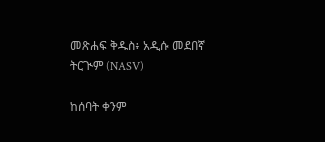መጽሐፍ ቅዱስ፥ አዲሱ መደበኛ ትርጒም (NASV)

ከሰባት ቀንም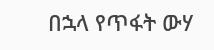በኋላ የጥፋት ውሃ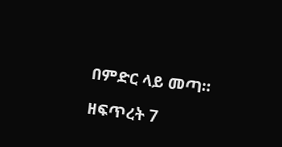በምድር ላይ መጣ።

ዘፍጥረት 7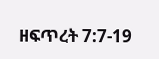ዘፍጥረት 7:7-19